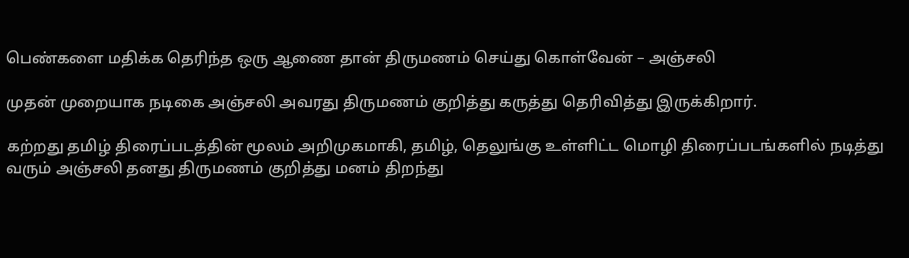பெண்களை மதிக்க தெரிந்த ஒரு ஆணை தான் திருமணம் செய்து கொள்வேன் – அஞ்சலி

முதன் முறையாக நடிகை அஞ்சலி அவரது திருமணம் குறித்து கருத்து தெரிவித்து இருக்கிறார்.

கற்றது தமிழ் திரைப்படத்தின் மூலம் அறிமுகமாகி, தமிழ், தெலுங்கு உள்ளிட்ட மொழி திரைப்படங்களில் நடித்து வரும் அஞ்சலி தனது திருமணம் குறித்து மனம் திறந்து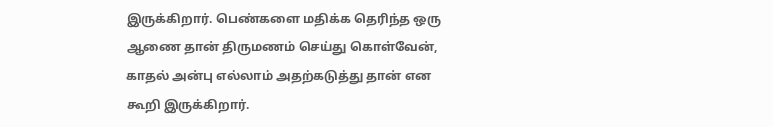இருக்கிறார். பெண்களை மதிக்க தெரிந்த ஒரு ஆணை தான் திருமணம் செய்து கொள்வேன், காதல் அன்பு எல்லாம் அதற்கடுத்து தான் என கூறி இருக்கிறார்.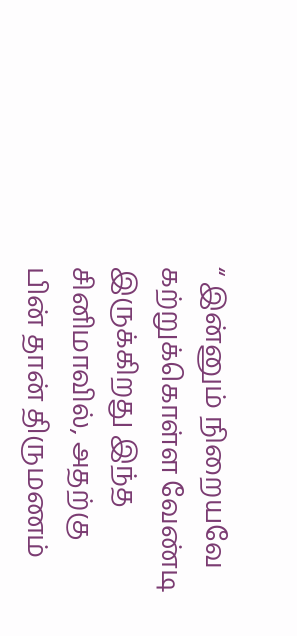“ இன்னும் நிறையவே கற்றுக்கொள்ள வேண்டி இருக்கிறது இந்த சினிமாவில், அதற்கு பின் தான் திருமணம்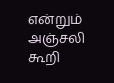என்றும் அஞ்சலி கூறி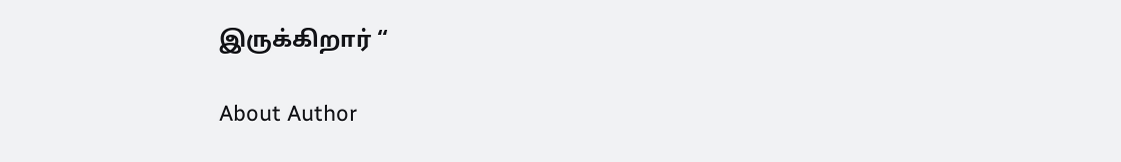இருக்கிறார் “

About Author